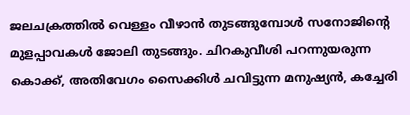ജലചക്രത്തിൽ വെള്ളം വീഴാൻ തുടങ്ങുമ്പോൾ സനോജിന്റെ മുളപ്പാവകൾ ജോലി തുടങ്ങും. ചിറകുവീശി പറന്നുയരുന്ന കൊക്ക്, അതിവേഗം സൈക്കിൾ ചവിട്ടുന്ന മനുഷ്യൻ, കച്ചേരി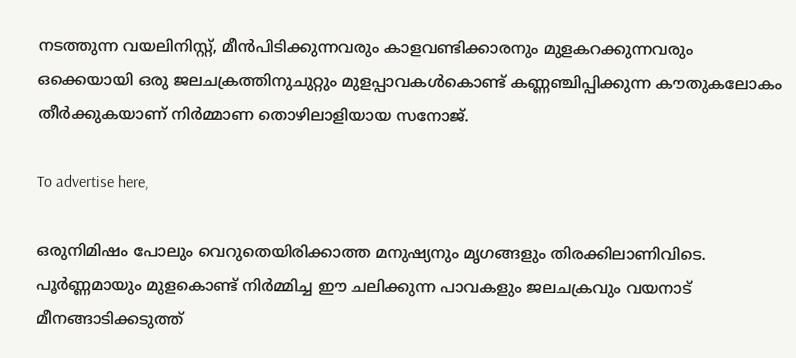നടത്തുന്ന വയലിനിസ്റ്റ്, മീൻപിടിക്കുന്നവരും കാളവണ്ടിക്കാരനും മുളകറക്കുന്നവരും ഒക്കെയായി ഒരു ജലചക്രത്തിനുചുറ്റും മുളപ്പാവകൾകൊണ്ട് കണ്ണഞ്ചിപ്പിക്കുന്ന കൗതുകലോകം തീർക്കുകയാണ് നിർമ്മാണ തൊഴിലാളിയായ സനോജ്.

To advertise here,

ഒരുനിമിഷം പോലും വെറുതെയിരിക്കാത്ത മനുഷ്യനും മൃഗങ്ങളും തിരക്കിലാണിവിടെ. പൂര്‍ണ്ണമായും മുളകൊണ്ട് നിര്‍മ്മിച്ച ഈ ചലിക്കുന്ന പാവകളും ജലചക്രവും വയനാട് മീനങ്ങാടിക്കടുത്ത്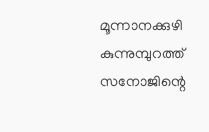മൂന്നാനക്കുഴി കുന്നുമ്പുറത്ത് സനോജിന്റെ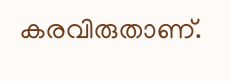കരവിരുതാണ്.